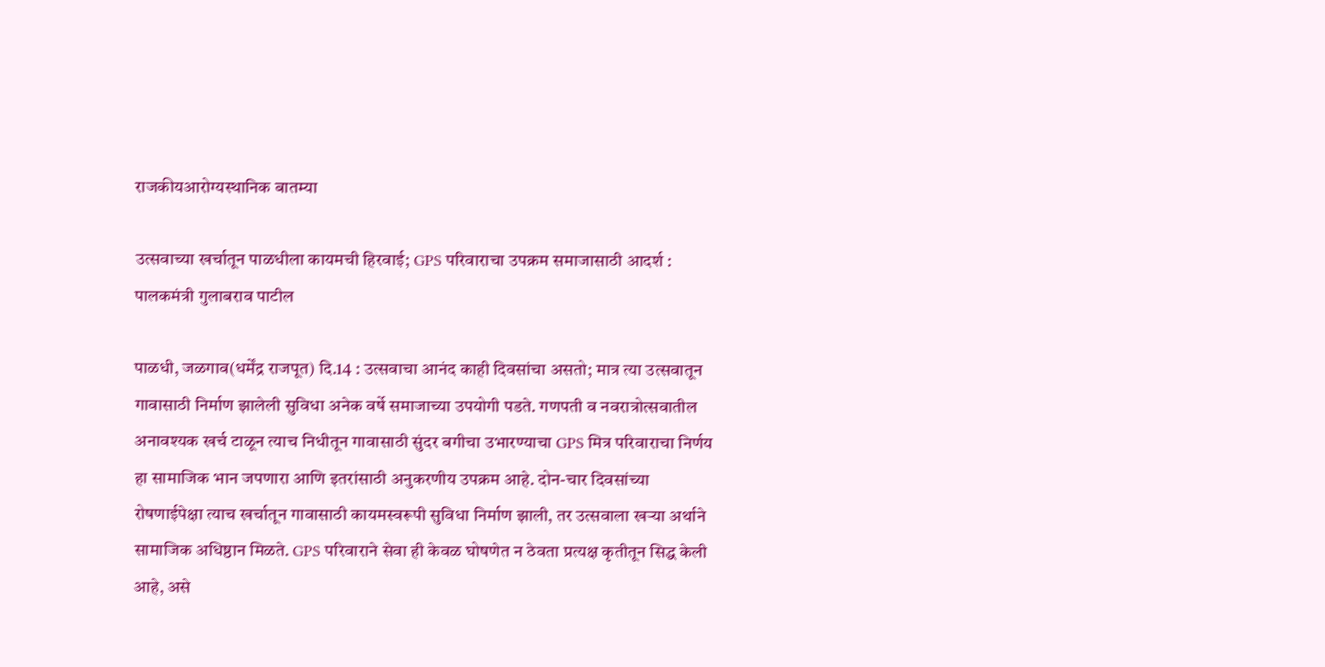राजकीयआरोग्यस्थानिक बातम्या

उत्सवाच्या खर्चातून पाळधीला कायमची हिरवाई; GPS परिवाराचा उपक्रम समाजासाठी आदर्श : पालकमंत्री गुलाबराव पाटील

पाळधी, जळगाव(धर्मेंद्र राजपूत) दि.14 : उत्सवाचा आनंद काही दिवसांचा असतो; मात्र त्या उत्सवातून गावासाठी निर्माण झालेली सुविधा अनेक वर्षे समाजाच्या उपयोगी पडते. गणपती व नवरात्रोत्सवातील अनावश्यक खर्च टाळून त्याच निधीतून गावासाठी सुंदर बगीचा उभारण्याचा GPS मित्र परिवाराचा निर्णय हा सामाजिक भान जपणारा आणि इतरांसाठी अनुकरणीय उपक्रम आहे. दोन-चार दिवसांच्या रोषणाईपेक्षा त्याच खर्चातून गावासाठी कायमस्वरूपी सुविधा निर्माण झाली, तर उत्सवाला खऱ्या अर्थाने सामाजिक अधिष्ठान मिळते. GPS परिवाराने सेवा ही केवळ घोषणेत न ठेवता प्रत्यक्ष कृतीतून सिद्ध केली आहे, असे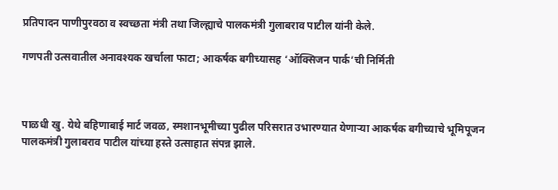प्रतिपादन पाणीपुरवठा व स्वच्छता मंत्री तथा जिल्ह्याचे पालकमंत्री गुलाबराव पाटील यांनी केले.

गणपती उत्सवातील अनावश्यक खर्चाला फाटा; आकर्षक बगीच्यासह ‘ऑक्सिजन पार्क’ची निर्मिती



पाळधी खु. येथे बहिणाबाई मार्ट जवळ, स्मशानभूमीच्या पुढील परिसरात उभारण्यात येणाऱ्या आकर्षक बगीच्याचे भूमिपूजन पालकमंत्री गुलाबराव पाटील यांच्या हस्ते उत्साहात संपन्न झाले.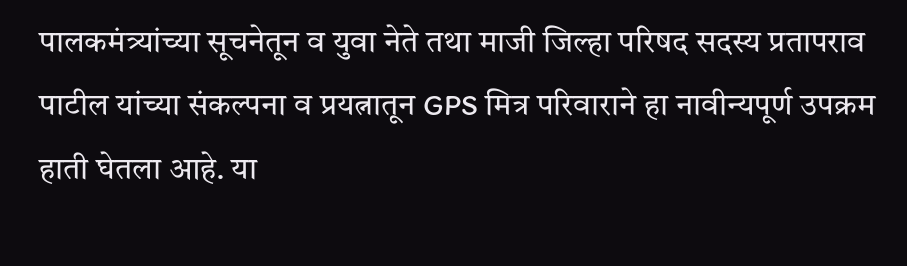पालकमंत्र्यांच्या सूचनेतून व युवा नेते तथा माजी जिल्हा परिषद सदस्य प्रतापराव पाटील यांच्या संकल्पना व प्रयत्नातून GPS मित्र परिवाराने हा नावीन्यपूर्ण उपक्रम हाती घेतला आहे. या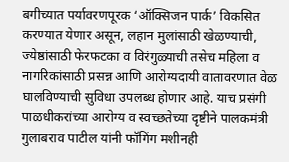बगीच्यात पर्यावरणपूरक ‘ऑक्सिजन पार्क’ विकसित करण्यात येणार असून, लहान मुलांसाठी खेळण्याची, ज्येष्ठांसाठी फेरफटका व विरंगुळ्याची तसेच महिला व नागरिकांसाठी प्रसन्न आणि आरोग्यदायी वातावरणात वेळ घालविण्याची सुविधा उपलब्ध होणार आहे. याच प्रसंगी पाळधीकरांच्या आरोग्य व स्वच्छतेच्या दृष्टीने पालकमंत्री गुलाबराव पाटील यांनी फॉगिंग मशीनही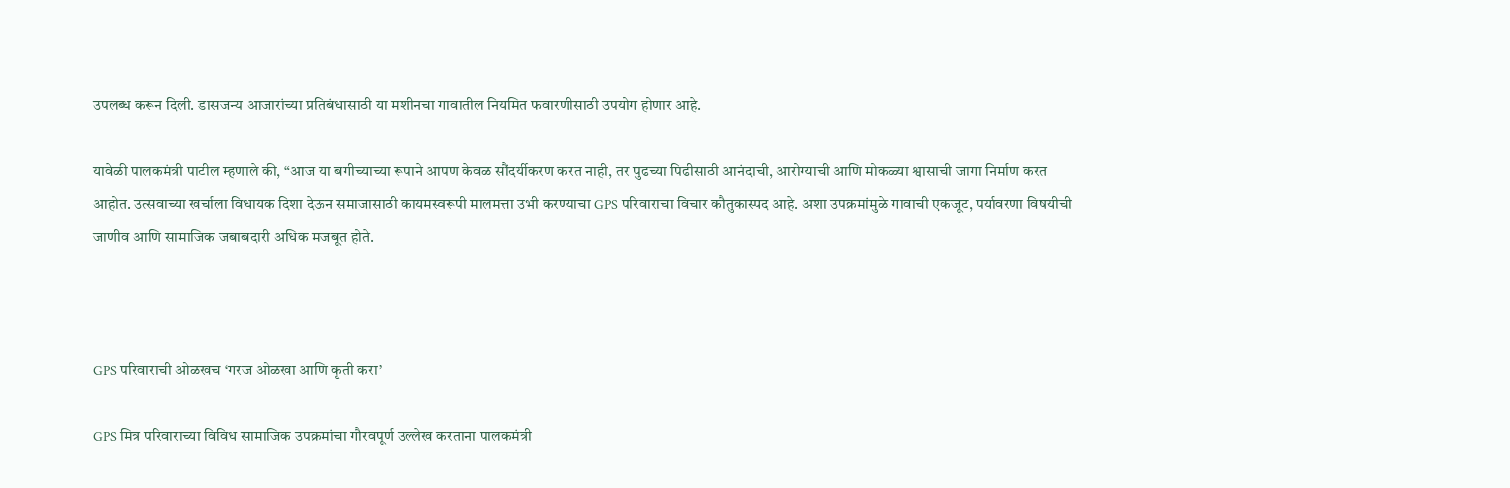उपलब्ध करून दिली. डासजन्य आजारांच्या प्रतिबंधासाठी या मशीनचा गावातील नियमित फवारणीसाठी उपयोग होणार आहे.

यावेळी पालकमंत्री पाटील म्हणाले की, “आज या बगीच्याच्या रूपाने आपण केवळ सौंदर्यीकरण करत नाही, तर पुढच्या पिढीसाठी आनंदाची, आरोग्याची आणि मोकळ्या श्वासाची जागा निर्माण करत आहोत. उत्सवाच्या खर्चाला विधायक दिशा देऊन समाजासाठी कायमस्वरूपी मालमत्ता उभी करण्याचा GPS परिवाराचा विचार कौतुकास्पद आहे. अशा उपक्रमांमुळे गावाची एकजूट, पर्यावरणा विषयीची जाणीव आणि सामाजिक जबाबदारी अधिक मजबूत होते.



GPS परिवाराची ओळखच ‘गरज ओळखा आणि कृती करा’

GPS मित्र परिवाराच्या विविध सामाजिक उपक्रमांचा गौरवपूर्ण उल्लेख करताना पालकमंत्री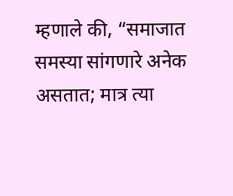म्हणाले की, “समाजात समस्या सांगणारे अनेक असतात; मात्र त्या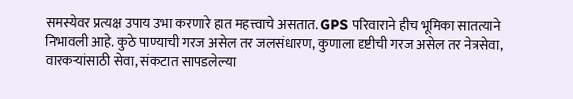समस्येवर प्रत्यक्ष उपाय उभा करणारे हात महत्त्वाचे असतात. GPS परिवाराने हीच भूमिका सातत्याने निभावली आहे. कुठे पाण्याची गरज असेल तर जलसंधारण, कुणाला दृष्टीची गरज असेल तर नेत्रसेवा, वारकऱ्यांसाठी सेवा, संकटात सापडलेल्या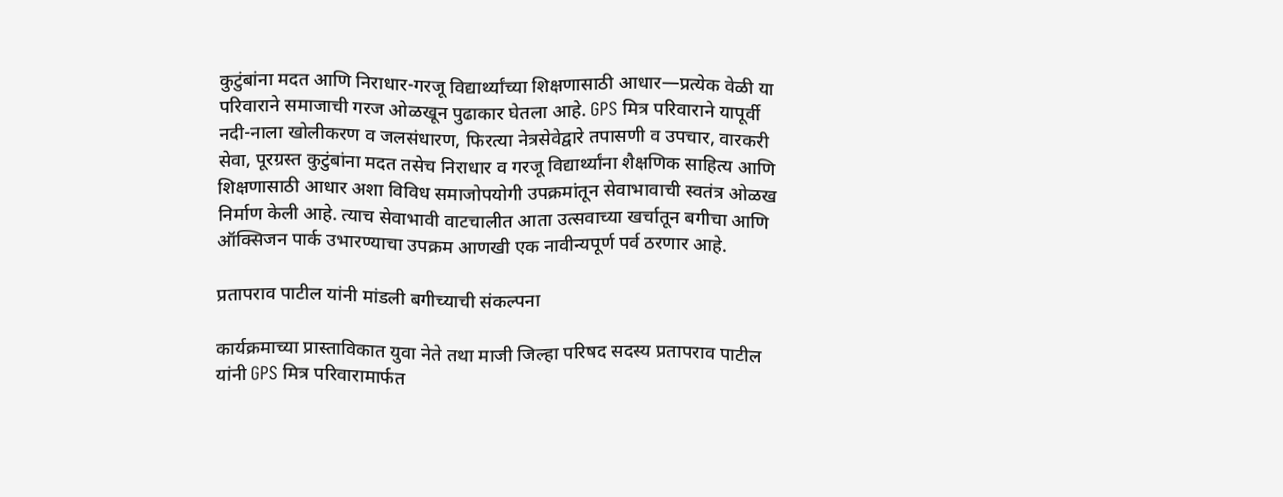कुटुंबांना मदत आणि निराधार-गरजू विद्यार्थ्यांच्या शिक्षणासाठी आधार—प्रत्येक वेळी या परिवाराने समाजाची गरज ओळखून पुढाकार घेतला आहे. GPS मित्र परिवाराने यापूर्वी नदी-नाला खोलीकरण व जलसंधारण, फिरत्या नेत्रसेवेद्वारे तपासणी व उपचार, वारकरी सेवा, पूरग्रस्त कुटुंबांना मदत तसेच निराधार व गरजू विद्यार्थ्यांना शैक्षणिक साहित्य आणि शिक्षणासाठी आधार अशा विविध समाजोपयोगी उपक्रमांतून सेवाभावाची स्वतंत्र ओळख निर्माण केली आहे. त्याच सेवाभावी वाटचालीत आता उत्सवाच्या खर्चातून बगीचा आणि ऑक्सिजन पार्क उभारण्याचा उपक्रम आणखी एक नावीन्यपूर्ण पर्व ठरणार आहे.

प्रतापराव पाटील यांनी मांडली बगीच्याची संकल्पना

कार्यक्रमाच्या प्रास्ताविकात युवा नेते तथा माजी जिल्हा परिषद सदस्य प्रतापराव पाटील यांनी GPS मित्र परिवारामार्फत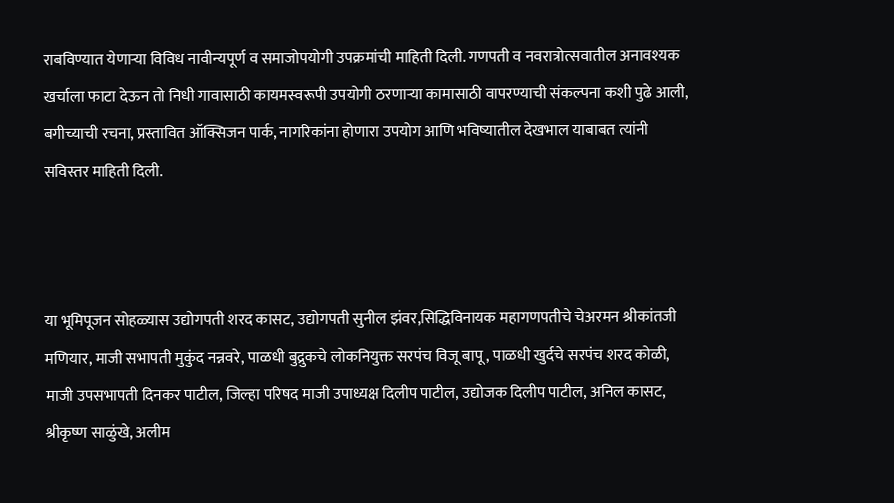राबविण्यात येणाऱ्या विविध नावीन्यपूर्ण व समाजोपयोगी उपक्रमांची माहिती दिली. गणपती व नवरात्रोत्सवातील अनावश्यक खर्चाला फाटा देऊन तो निधी गावासाठी कायमस्वरूपी उपयोगी ठरणाऱ्या कामासाठी वापरण्याची संकल्पना कशी पुढे आली, बगीच्याची रचना, प्रस्तावित ऑक्सिजन पार्क, नागरिकांना होणारा उपयोग आणि भविष्यातील देखभाल याबाबत त्यांनी सविस्तर माहिती दिली.



या भूमिपूजन सोहळ्यास उद्योगपती शरद कासट, उद्योगपती सुनील झंवर,सिद्धिविनायक महागणपतीचे चेअरमन श्रीकांतजी मणियार, माजी सभापती मुकुंद नन्नवरे, पाळधी बुद्रुकचे लोकनियुक्त सरपंच विजू बापू, पाळधी खुर्दचे सरपंच शरद कोळी, माजी उपसभापती दिनकर पाटील, जिल्हा परिषद माजी उपाध्यक्ष दिलीप पाटील, उद्योजक दिलीप पाटील, अनिल कासट, श्रीकृष्ण साळुंखे, अलीम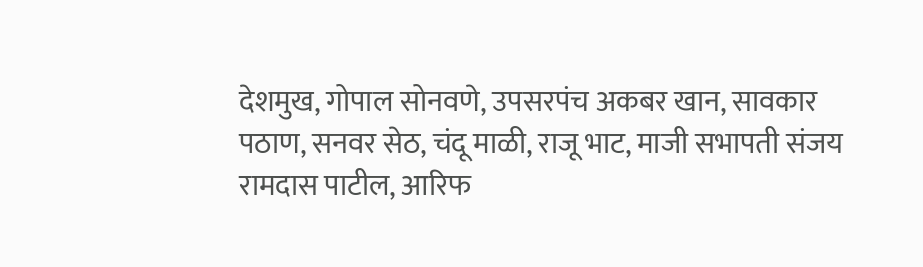देशमुख, गोपाल सोनवणे, उपसरपंच अकबर खान, सावकार पठाण, सनवर सेठ, चंदू माळी, राजू भाट, माजी सभापती संजय रामदास पाटील, आरिफ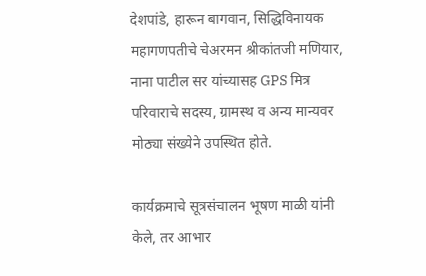देशपांडे, हारून बागवान, सिद्धिविनायक महागणपतीचे चेअरमन श्रीकांतजी मणियार, नाना पाटील सर यांच्यासह GPS मित्र परिवाराचे सदस्य, ग्रामस्थ व अन्य मान्यवर मोठ्या संख्येने उपस्थित होते.

कार्यक्रमाचे सूत्रसंचालन भूषण माळी यांनी केले, तर आभार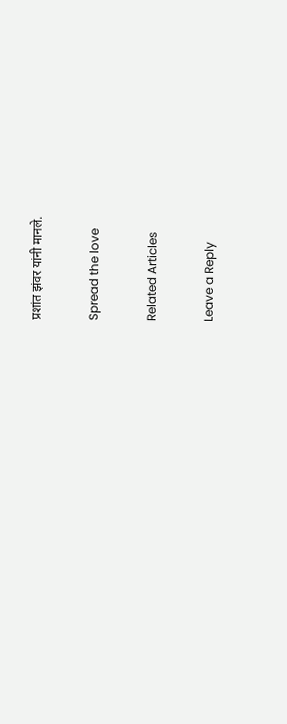प्रशांत झंवर यांनी मानले.

Spread the love

Related Articles

Leave a Reply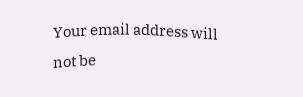Your email address will not be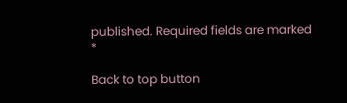published. Required fields are marked *

Back to top button